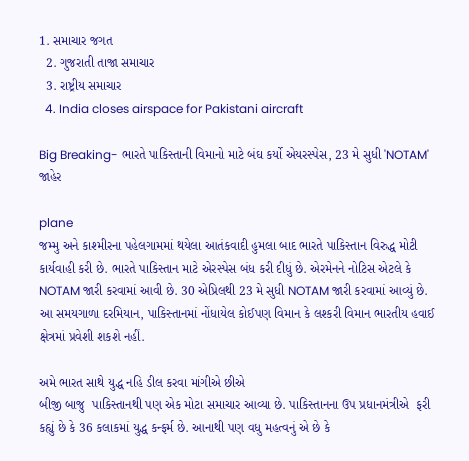1. સમાચાર જગત
  2. ગુજરાતી તાજા સમાચાર
  3. રાષ્ટ્રીય સમાચાર
  4. India closes airspace for Pakistani aircraft

Big Breaking- ભારતે પાકિસ્તાની વિમાનો માટે બંઘ કર્યો એયરસ્પેસ, 23 મે સુધી 'NOTAM' જાહેર

plane
જમ્મુ અને કાશ્મીરના પહેલગામમાં થયેલા આતંકવાદી હુમલા બાદ ભારતે પાકિસ્તાન વિરુદ્ધ મોટી કાર્યવાહી કરી છે. ભારતે પાકિસ્તાન માટે એરસ્પેસ બંધ કરી દીધું છે. એરમેનને નોટિસ એટલે કે NOTAM જારી કરવામાં આવી છે. 30 એપ્રિલથી 23 મે સુધી NOTAM જારી કરવામાં આવ્યું છે. આ સમયગાળા દરમિયાન, પાકિસ્તાનમાં નોંધાયેલ કોઈપણ વિમાન કે લશ્કરી વિમાન ભારતીય હવાઈ ક્ષેત્રમાં પ્રવેશી શકશે નહીં.

અમે ભારત સાથે યુદ્ધ નહિ ડીલ કરવા માંગીએ છીએ
બીજી બાજુ  પાકિસ્તાનથી પણ એક મોટા સમાચાર આવ્યા છે. પાકિસ્તાનના ઉપ પ્રધાનમંત્રીએ  ફરી કહ્યું છે કે 36 કલાકમાં યુદ્ધ કન્ફર્મ છે. આનાથી પણ વધુ મહત્વનું એ છે કે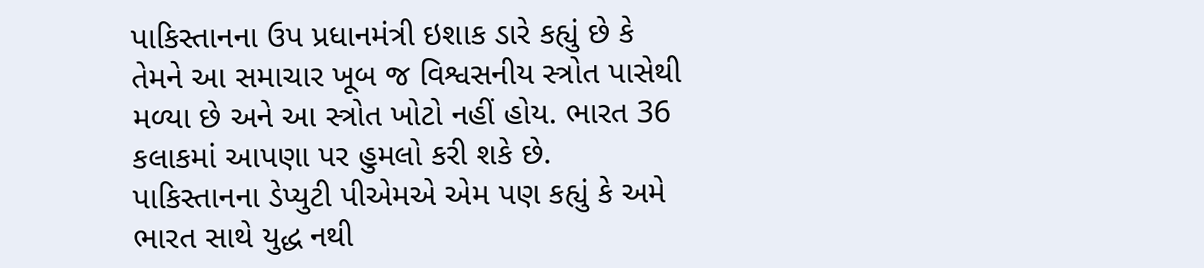પાકિસ્તાનના ઉપ પ્રધાનમંત્રી ઇશાક ડારે કહ્યું છે કે તેમને આ સમાચાર ખૂબ જ વિશ્વસનીય સ્ત્રોત પાસેથી મળ્યા છે અને આ સ્ત્રોત ખોટો નહીં હોય. ભારત 36 કલાકમાં આપણા પર હુમલો કરી શકે છે. પાકિસ્તાનના ડેપ્યુટી પીએમએ એમ પણ કહ્યું કે અમે ભારત સાથે યુદ્ધ નથી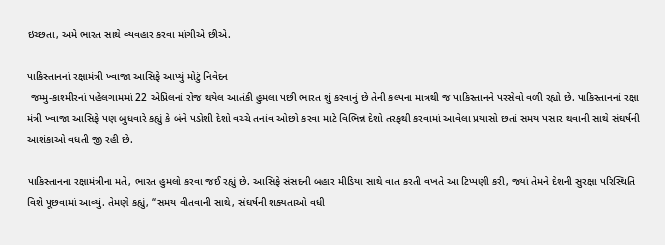ઇચ્છતા, અમે ભારત સાથે વ્યવહાર કરવા માંગીએ છીએ.

પાકિસ્તાનનાં રક્ષામંત્રી ખ્વાજા આસિફે આપ્યું મોટું નિવેદન
 જમ્મુ-કાશ્મીરનાં પહેલગામમાં 22 એપ્રિલનાં રોજ થયેલ આતંકી હુમલા પછી ભારત શું કરવાનું છે તેની કલ્પના માત્રથી જ પાકિસ્તાનને પરસેવો વળી રહ્યો છે. પાકિસ્તાનનાં રક્ષા મંત્રી ખ્વાજા આસિફે પણ બુધવારે કહ્યું કે બંને પડોશી દેશો વચ્ચે તનાંવ ઓછો કરવા માટે વિભિન્ન દેશો તરફથી કરવામાં આવેલા પ્રયાસો છતાં સમય પસાર થવાની સાથે સંઘર્ષની આશંકાઓ વધતી જી રહી છે.

પાકિસ્તાનના રક્ષામંત્રીના મતે, ભારત હુમલો કરવા જઈ રહ્યું છે. આસિફે સંસદની બહાર મીડિયા સાથે વાત કરતી વખતે આ ટિપ્પણી કરી, જ્યાં તેમને દેશની સુરક્ષા પરિસ્થિતિ વિશે પૂછવામાં આવ્યું. તેમણે કહ્યું, “સમય વીતવાની સાથે, સંઘર્ષની શક્યતાઓ વધી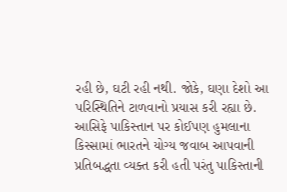રહી છે, ઘટી રહી નથી. જોકે, ઘણા દેશો આ પરિસ્થિતિને ટાળવાનો પ્રયાસ કરી રહ્યા છે. આસિફે પાકિસ્તાન પર કોઈપણ હુમલાના કિસ્સામાં ભારતને યોગ્ય જવાબ આપવાની પ્રતિબદ્ધતા વ્યક્ત કરી હતી પરંતુ પાકિસ્તાની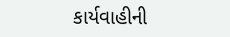કાર્યવાહીની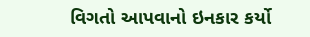વિગતો આપવાનો ઇનકાર કર્યો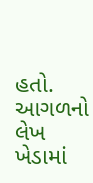હતો.
આગળનો લેખ
ખેડામાં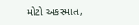મોટો અકસ્માત,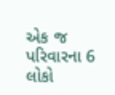એક જ પરિવારના 6 લોકો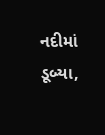નદીમાં ડૂબ્યા,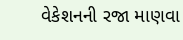વેકેશનની રજા માણવા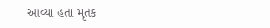આવ્યા હતા મૃતક